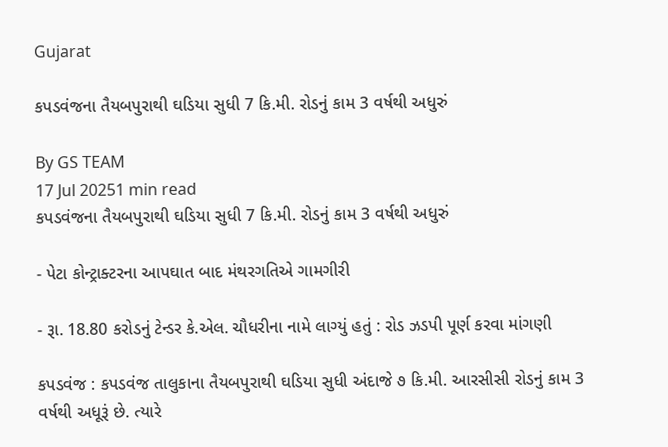Gujarat

કપડવંજના તૈયબપુરાથી ઘડિયા સુધી 7 કિ.મી. રોડનું કામ 3 વર્ષથી અધુરું

By GS TEAM
17 Jul 20251 min read
કપડવંજના તૈયબપુરાથી ઘડિયા સુધી 7 કિ.મી. રોડનું કામ 3 વર્ષથી અધુરું

- પેટા કોન્ટ્રાક્ટરના આપઘાત બાદ મંથરગતિએ ગામગીરી

- રૂા. 18.80 કરોડનું ટેન્ડર કે.એલ. ચૌધરીના નામે લાગ્યું હતું : રોડ ઝડપી પૂર્ણ કરવા માંગણી

કપડવંજ : કપડવંજ તાલુકાના તૈયબપુરાથી ઘડિયા સુધી અંદાજે ૭ કિ.મી. આરસીસી રોડનું કામ 3 વર્ષથી અધૂરૂં છે. ત્યારે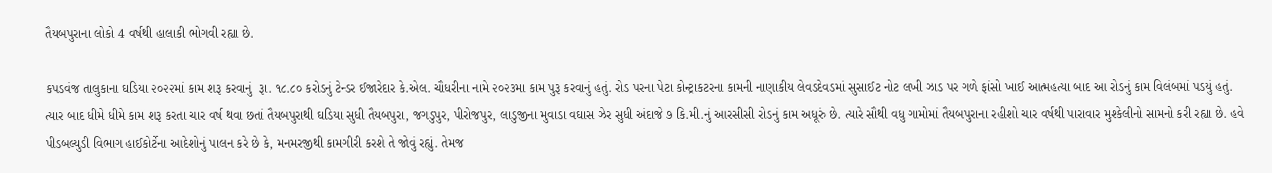તૈયબપુરાના લોકો 4 વર્ષથી હાલાકી ભોગવી રહ્યા છે.

કપડવંજ તાલુકાના ઘડિયા ૨૦૨૨માં કામ શરૂ કરવાનું  રૂા. ૧૮.૮૦ કરોડનું ટેન્ડર ઈજારેદાર કે.એલ. ચૌધરીના નામે ૨૦૨૩મા કામ પુરૂ કરવાનું હતું. રોડ પરના પેટા કોન્ટ્રાકટરના કામની નાણાકીય લેવડદેવડમાં સુસાઈટ નોટ લખી ઝાડ પર ગળે ફાંસો ખાઈ આત્મહત્યા બાદ આ રોડનું કામ વિલંબમાં પડયું હતું. ત્યાર બાદ ધીમે ધીમે કામ શરૂ કરતા ચાર વર્ષ થવા છતાં તૈયબપુરાથી ઘડિયા સુધી તૈયબપુરા, જગડુપુર, પીરોજપુર, લાડુજીના મુવાડા વઘાસ ઝેર સુધી અંદાજે ૭ કિ.મી.નું આરસીસી રોડનું કામ અધૂરું છે. ત્યારે સૌથી વધુ ગામોમાં તૈયબપુરાના રહીશો ચાર વર્ષથી પારાવાર મુશ્કેલીનો સામનો કરી રહ્યા છે. હવે પીડબલ્યુડી વિભાગ હાઈકોર્ટેના આદેશોનું પાલન કરે છે કે, મનમરજીથી કામગીરી કરશે તે જોવું રહ્યું. તેમજ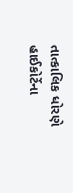તાત્કાલિક ધોરણે હાઈકોર્ટેના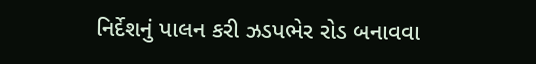નિર્દેશનું પાલન કરી ઝડપભેર રોડ બનાવવા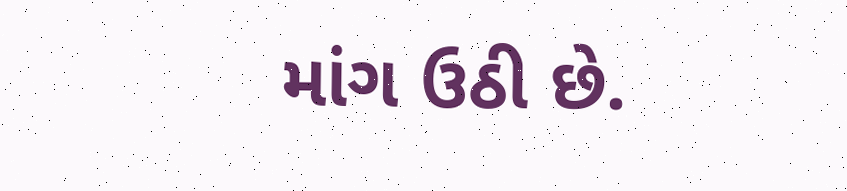માંગ ઉઠી છે.